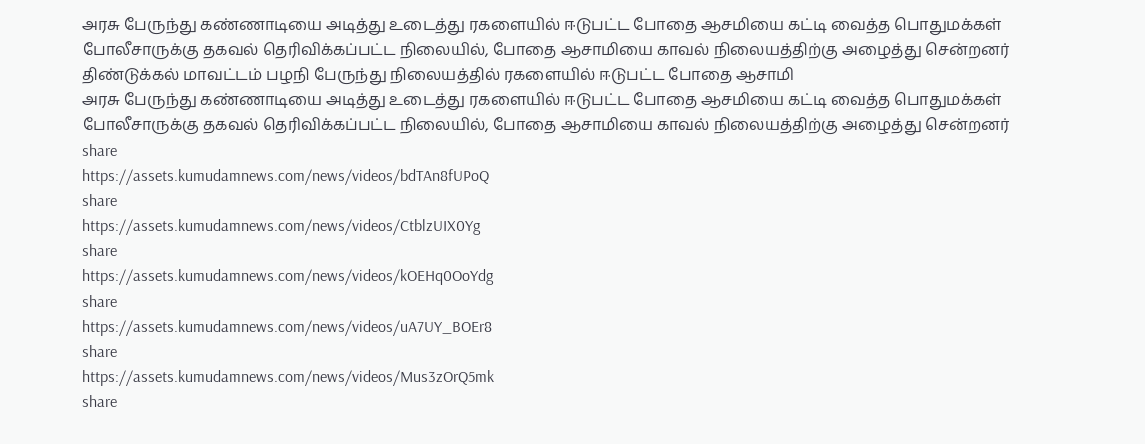அரசு பேருந்து கண்ணாடியை அடித்து உடைத்து ரகளையில் ஈடுபட்ட போதை ஆசமியை கட்டி வைத்த பொதுமக்கள்
போலீசாருக்கு தகவல் தெரிவிக்கப்பட்ட நிலையில், போதை ஆசாமியை காவல் நிலையத்திற்கு அழைத்து சென்றனர்
திண்டுக்கல் மாவட்டம் பழநி பேருந்து நிலையத்தில் ரகளையில் ஈடுபட்ட போதை ஆசாமி
அரசு பேருந்து கண்ணாடியை அடித்து உடைத்து ரகளையில் ஈடுபட்ட போதை ஆசமியை கட்டி வைத்த பொதுமக்கள்
போலீசாருக்கு தகவல் தெரிவிக்கப்பட்ட நிலையில், போதை ஆசாமியை காவல் நிலையத்திற்கு அழைத்து சென்றனர்
share
https://assets.kumudamnews.com/news/videos/bdTAn8fUPoQ
share
https://assets.kumudamnews.com/news/videos/CtblzUIX0Yg
share
https://assets.kumudamnews.com/news/videos/kOEHq0OoYdg
share
https://assets.kumudamnews.com/news/videos/uA7UY_BOEr8
share
https://assets.kumudamnews.com/news/videos/Mus3zOrQ5mk
share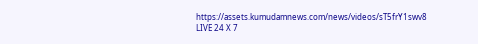https://assets.kumudamnews.com/news/videos/sT5frY1swv8
LIVE 24 X 7